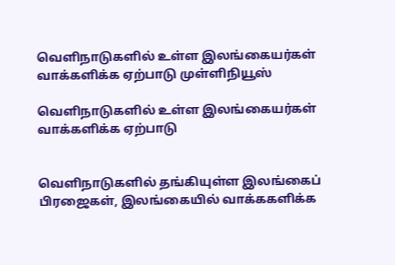வெளிநாடுகளில் உள்ள இலங்கையர்கள் வாக்களிக்க ஏற்பாடு முள்ளிநியூஸ்

வெளிநாடுகளில் உள்ள இலங்கையர்கள் வாக்களிக்க ஏற்பாடு


வெளிநாடுகளில் தங்கியுள்ள இலங்கைப் பிரஜைகள், இலங்கையில் வாக்ககளிக்க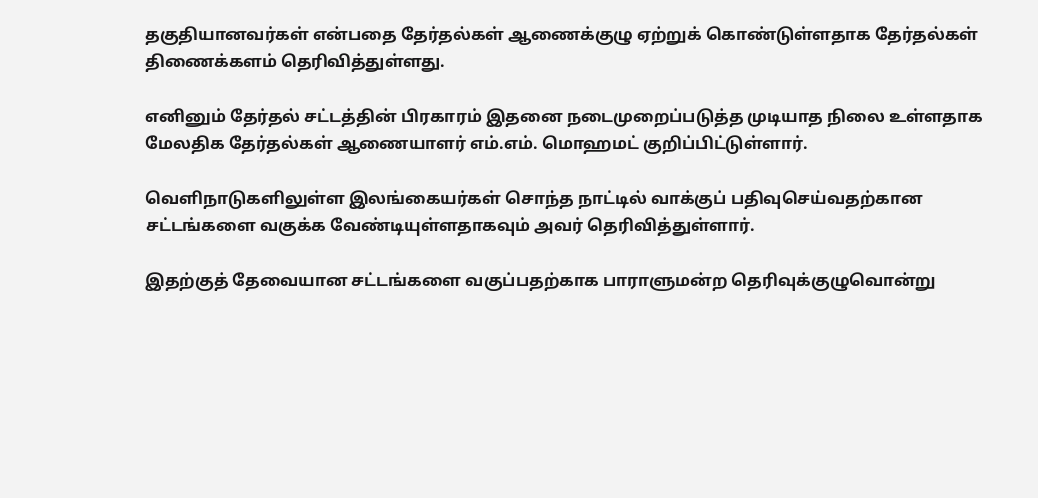தகுதியானவர்கள் என்பதை தேர்தல்கள் ஆணைக்குழு ஏற்றுக் கொண்டுள்ளதாக தேர்தல்கள் திணைக்களம் தெரிவித்துள்ளது.

எனினும் தேர்தல் சட்டத்தின் பிரகாரம் இதனை நடைமுறைப்படுத்த முடியாத நிலை உள்ளதாக மேலதிக தேர்தல்கள் ஆணையாளர் எம்.எம். மொஹமட் குறிப்பிட்டுள்ளார்.

வெளிநாடுகளிலுள்ள இலங்கையர்கள் சொந்த நாட்டில் வாக்குப் பதிவுசெய்வதற்கான சட்டங்களை வகுக்க வேண்டியுள்ளதாகவும் அவர் தெரிவித்துள்ளார்.

இதற்குத் தேவையான சட்டங்களை வகுப்பதற்காக பாராளுமன்ற தெரிவுக்குழுவொன்று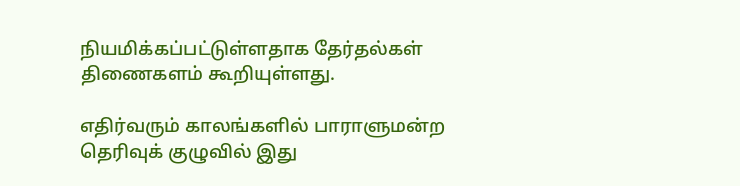நியமிக்கப்பட்டுள்ளதாக தேர்தல்கள் திணைகளம் கூறியுள்ளது.

எதிர்வரும் காலங்களில் பாராளுமன்ற தெரிவுக் குழுவில் இது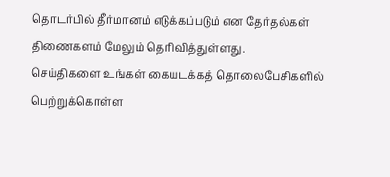தொடர்பில் தீர்மானம் எடுக்கப்படும் என தேர்தல்கள் திணைகளம் மேலும் தெரிவித்துள்ளது.
செய்திகளை உங்கள் கையடக்கத் தொலைபேசிகளில் பெற்றுக்கொள்ள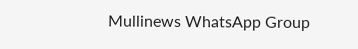Mullinews WhatsApp Group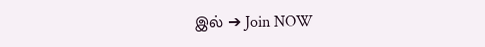இல் ➔ Join NOW